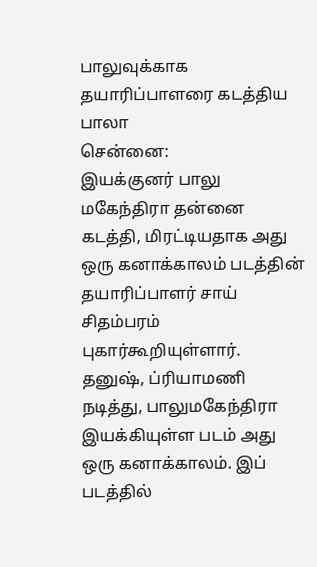பாலுவுக்காக தயாரிப்பாளரை கடத்திய பாலா
சென்னை:
இயக்குனர் பாலு மகேந்திரா தன்னை கடத்தி, மிரட்டியதாக அது ஒரு கனாக்காலம் படத்தின் தயாரிப்பாளர் சாய் சிதம்பரம் புகார்கூறியுள்ளார்.
தனுஷ், ப்ரியாமணி நடித்து, பாலுமகேந்திரா இயக்கியுள்ள படம் அது ஒரு கனாக்காலம். இப் படத்தில்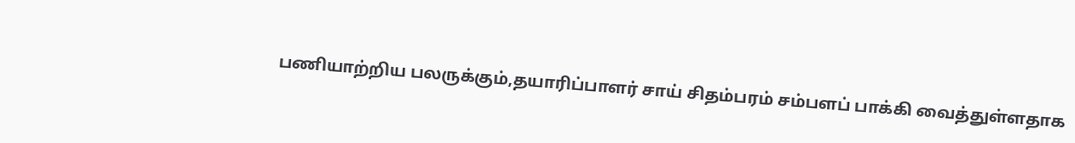பணியாற்றிய பலருக்கும்,தயாரிப்பாளர் சாய் சிதம்பரம் சம்பளப் பாக்கி வைத்துள்ளதாக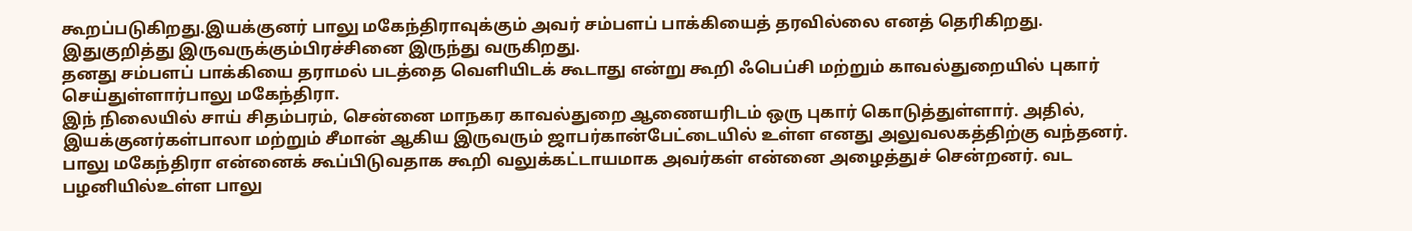கூறப்படுகிறது.இயக்குனர் பாலு மகேந்திராவுக்கும் அவர் சம்பளப் பாக்கியைத் தரவில்லை எனத் தெரிகிறது. இதுகுறித்து இருவருக்கும்பிரச்சினை இருந்து வருகிறது.
தனது சம்பளப் பாக்கியை தராமல் படத்தை வெளியிடக் கூடாது என்று கூறி ஃபெப்சி மற்றும் காவல்துறையில் புகார் செய்துள்ளார்பாலு மகேந்திரா.
இந் நிலையில் சாய் சிதம்பரம், சென்னை மாநகர காவல்துறை ஆணையரிடம் ஒரு புகார் கொடுத்துள்ளார். அதில், இயக்குனர்கள்பாலா மற்றும் சீமான் ஆகிய இருவரும் ஜாபர்கான்பேட்டையில் உள்ள எனது அலுவலகத்திற்கு வந்தனர்.
பாலு மகேந்திரா என்னைக் கூப்பிடுவதாக கூறி வலுக்கட்டாயமாக அவர்கள் என்னை அழைத்துச் சென்றனர். வட பழனியில்உள்ள பாலு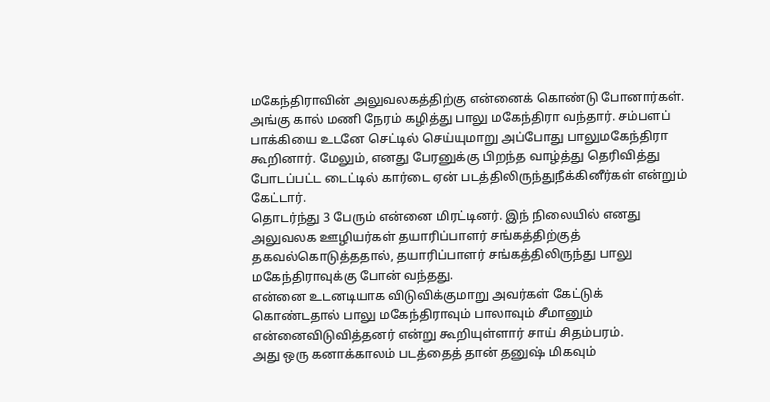மகேந்திராவின் அலுவலகத்திற்கு என்னைக் கொண்டு போனார்கள்.
அங்கு கால் மணி நேரம் கழித்து பாலு மகேந்திரா வந்தார். சம்பளப் பாக்கியை உடனே செட்டில் செய்யுமாறு அப்போது பாலுமகேந்திரா கூறினார். மேலும், எனது பேரனுக்கு பிறந்த வாழ்த்து தெரிவித்து போடப்பட்ட டைட்டில் கார்டை ஏன் படத்திலிருந்துநீக்கினீர்கள் என்றும் கேட்டார்.
தொடர்ந்து 3 பேரும் என்னை மிரட்டினர். இந் நிலையில் எனது அலுவலக ஊழியர்கள் தயாரிப்பாளர் சங்கத்திற்குத் தகவல்கொடுத்ததால், தயாரிப்பாளர் சங்கத்திலிருந்து பாலு மகேந்திராவுக்கு போன் வந்தது.
என்னை உடனடியாக விடுவிக்குமாறு அவர்கள் கேட்டுக் கொண்டதால் பாலு மகேந்திராவும் பாலாவும் சீமானும் என்னைவிடுவித்தனர் என்று கூறியுள்ளார் சாய் சிதம்பரம்.
அது ஒரு கனாக்காலம் படத்தைத் தான் தனுஷ் மிகவும்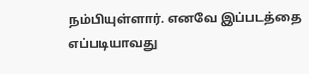நம்பியுள்ளார். எனவே இப்படத்தை எப்படியாவது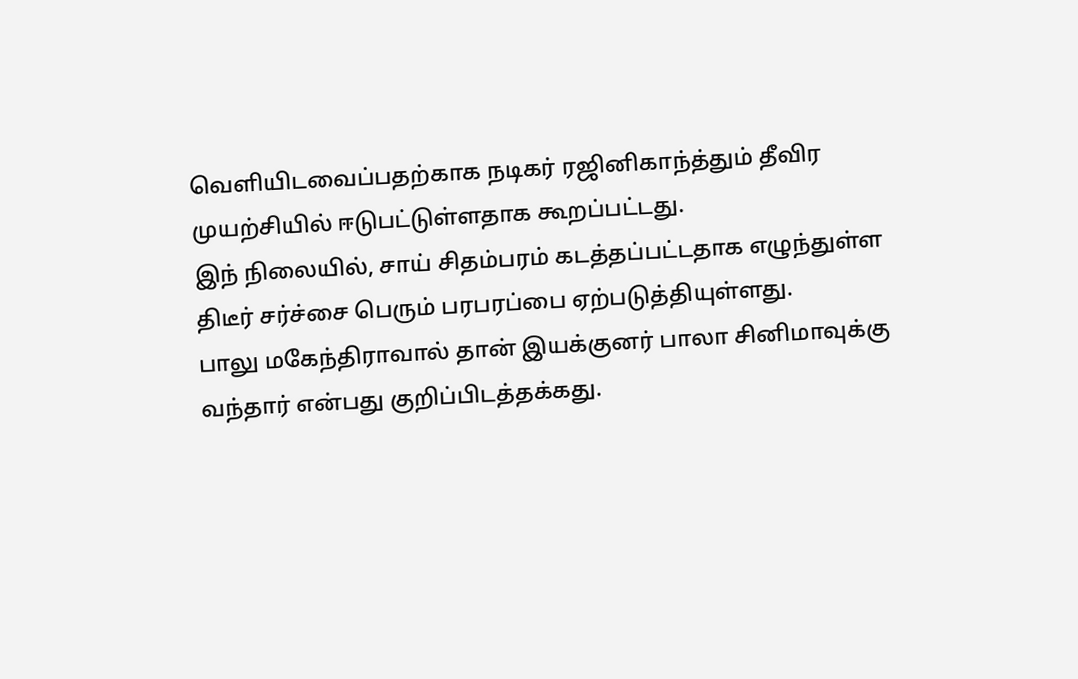வெளியிடவைப்பதற்காக நடிகர் ரஜினிகாந்த்தும் தீவிர முயற்சியில் ஈடுபட்டுள்ளதாக கூறப்பட்டது.
இந் நிலையில், சாய் சிதம்பரம் கடத்தப்பட்டதாக எழுந்துள்ள திடீர் சர்ச்சை பெரும் பரபரப்பை ஏற்படுத்தியுள்ளது.
பாலு மகேந்திராவால் தான் இயக்குனர் பாலா சினிமாவுக்கு வந்தார் என்பது குறிப்பிடத்தக்கது.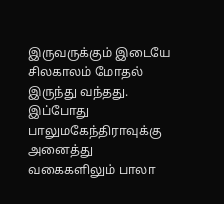இருவருக்கும் இடையே சிலகாலம் மோதல் இருந்து வந்தது. இப்போது பாலுமகேந்திராவுக்கு அனைத்து வகைகளிலும் பாலா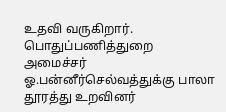உதவி வருகிறார்.
பொதுப்பணித்துறை அமைச்சர் ஓ.பன்னீர்செல்வத்துக்கு பாலா தூரத்து உறவினர்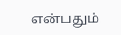என்பதும்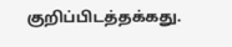குறிப்பிடத்தக்கது.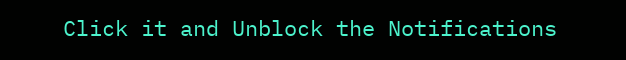Click it and Unblock the Notifications